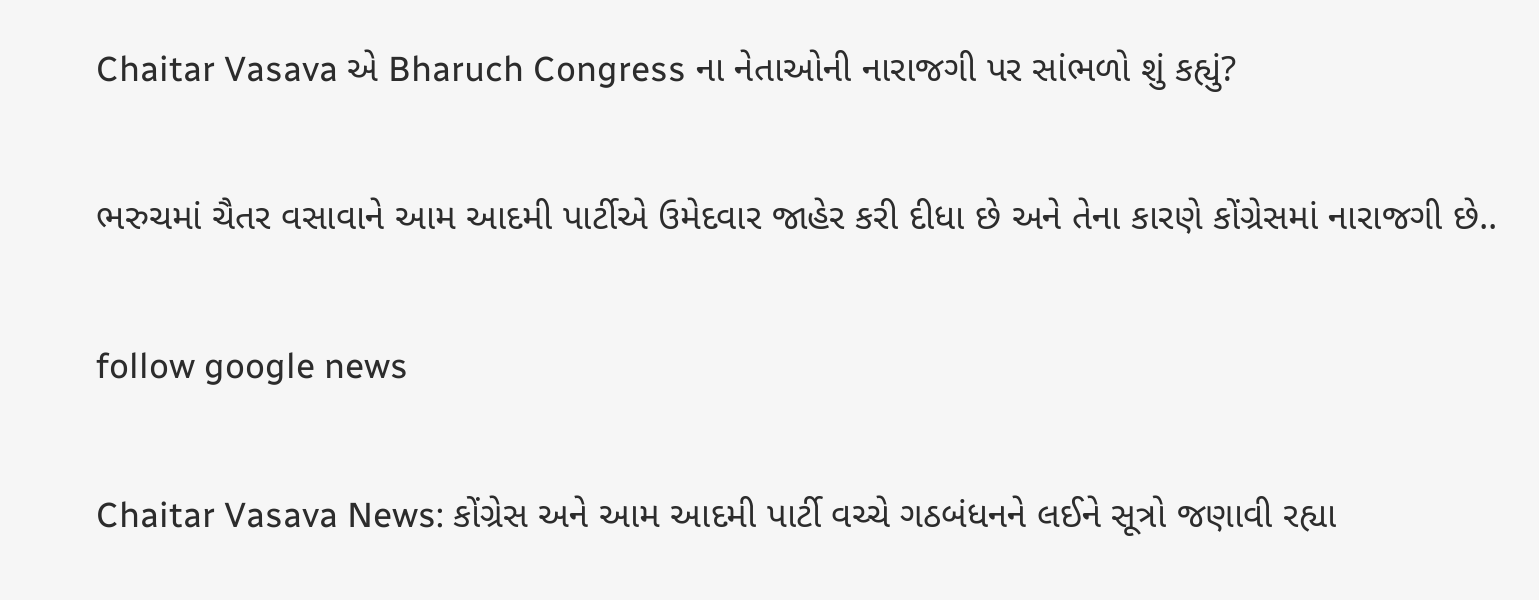Chaitar Vasava એ Bharuch Congress ના નેતાઓની નારાજગી પર સાંભળો શું કહ્યું?

ભરુચમાં ચૈતર વસાવાને આમ આદમી પાર્ટીએ ઉમેદવાર જાહેર કરી દીધા છે અને તેના કારણે કોંગ્રેસમાં નારાજગી છે..

follow google news

Chaitar Vasava News: કોંગ્રેસ અને આમ આદમી પાર્ટી વચ્ચે ગઠબંધનને લઈને સૂત્રો જણાવી રહ્યા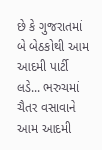છે કે ગુજરાતમાં બે બેઠકોથી આમ આદમી પાર્ટી લડે... ભરુચમાં ચૈતર વસાવાને આમ આદમી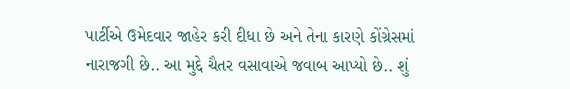પાર્ટીએ ઉમેદવાર જાહેર કરી દીધા છે અને તેના કારણે કોંગ્રેસમાં નારાજગી છે.. આ મુદ્દે ચૈતર વસાવાએ જવાબ આપ્યો છે.. શું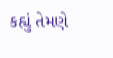કહ્યું તેમણે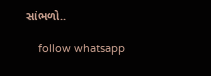સાંભળો..

    follow whatsapp